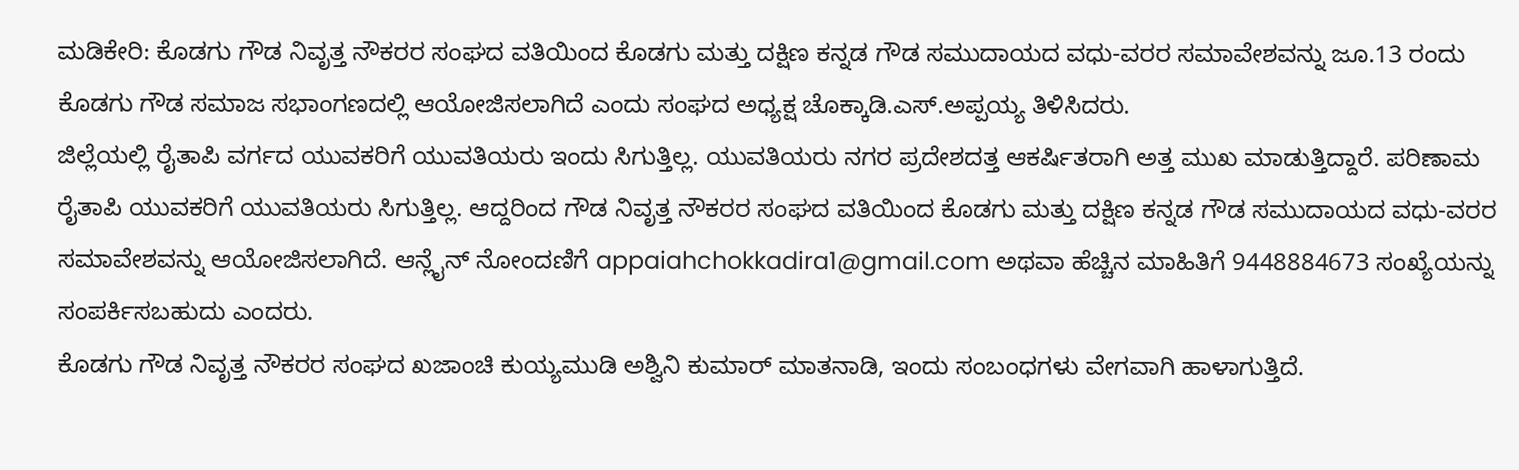ಮಡಿಕೇರಿ: ಕೊಡಗು ಗೌಡ ನಿವೃತ್ತ ನೌಕರರ ಸಂಘದ ವತಿಯಿಂದ ಕೊಡಗು ಮತ್ತು ದಕ್ಷಿಣ ಕನ್ನಡ ಗೌಡ ಸಮುದಾಯದ ವಧು-ವರರ ಸಮಾವೇಶವನ್ನು ಜೂ.13 ರಂದು ಕೊಡಗು ಗೌಡ ಸಮಾಜ ಸಭಾಂಗಣದಲ್ಲಿ ಆಯೋಜಿಸಲಾಗಿದೆ ಎಂದು ಸಂಘದ ಅಧ್ಯಕ್ಷ ಚೊಕ್ಕಾಡಿ.ಎಸ್.ಅಪ್ಪಯ್ಯ ತಿಳಿಸಿದರು.
ಜಿಲ್ಲೆಯಲ್ಲಿ ರೈತಾಪಿ ವರ್ಗದ ಯುವಕರಿಗೆ ಯುವತಿಯರು ಇಂದು ಸಿಗುತ್ತಿಲ್ಲ. ಯುವತಿಯರು ನಗರ ಪ್ರದೇಶದತ್ತ ಆಕರ್ಷಿತರಾಗಿ ಅತ್ತ ಮುಖ ಮಾಡುತ್ತಿದ್ದಾರೆ. ಪರಿಣಾಮ ರೈತಾಪಿ ಯುವಕರಿಗೆ ಯುವತಿಯರು ಸಿಗುತ್ತಿಲ್ಲ. ಆದ್ದರಿಂದ ಗೌಡ ನಿವೃತ್ತ ನೌಕರರ ಸಂಘದ ವತಿಯಿಂದ ಕೊಡಗು ಮತ್ತು ದಕ್ಷಿಣ ಕನ್ನಡ ಗೌಡ ಸಮುದಾಯದ ವಧು-ವರರ ಸಮಾವೇಶವನ್ನು ಆಯೋಜಿಸಲಾಗಿದೆ. ಆನ್ಲೈನ್ ನೋಂದಣಿಗೆ appaiahchokkadira1@gmail.com ಅಥವಾ ಹೆಚ್ಚಿನ ಮಾಹಿತಿಗೆ 9448884673 ಸಂಖ್ಯೆಯನ್ನು ಸಂಪರ್ಕಿಸಬಹುದು ಎಂದರು.
ಕೊಡಗು ಗೌಡ ನಿವೃತ್ತ ನೌಕರರ ಸಂಘದ ಖಜಾಂಚಿ ಕುಯ್ಯಮುಡಿ ಅಶ್ವಿನಿ ಕುಮಾರ್ ಮಾತನಾಡಿ, ಇಂದು ಸಂಬಂಧಗಳು ವೇಗವಾಗಿ ಹಾಳಾಗುತ್ತಿದೆ.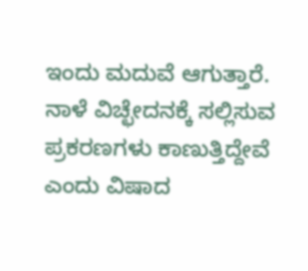ಇಂದು ಮದುವೆ ಆಗುತ್ತಾರೆ. ನಾಳೆ ವಿಚ್ಛೇದನಕ್ಕೆ ಸಲ್ಲಿಸುವ ಪ್ರಕರಣಗಳು ಕಾಣುತ್ತಿದ್ದೇವೆ ಎಂದು ವಿಷಾದ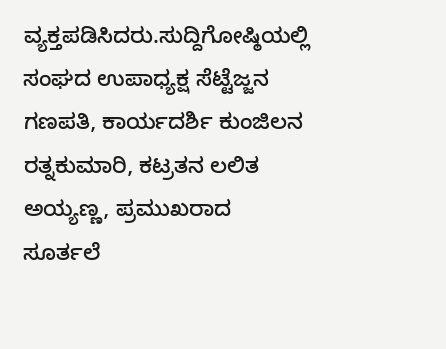ವ್ಯಕ್ತಪಡಿಸಿದರು.ಸುದ್ದಿಗೋಷ್ಠಿಯಲ್ಲಿ ಸಂಘದ ಉಪಾಧ್ಯಕ್ಷ ಸೆಟ್ಟೆಜ್ಜನ ಗಣಪತಿ, ಕಾರ್ಯದರ್ಶಿ ಕುಂಜಿಲನ ರತ್ನಕುಮಾರಿ, ಕಟ್ರತನ ಲಲಿತ ಅಯ್ಯಣ್ಣ, ಪ್ರಮುಖರಾದ ಸೂರ್ತಲೆ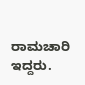ರಾಮಚಾರಿ ಇದ್ದರು.